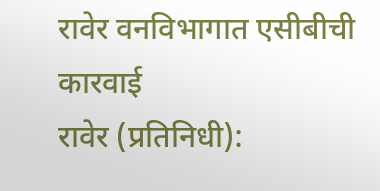रावेर वनविभागात एसीबीची कारवाई
रावेर (प्रतिनिधी):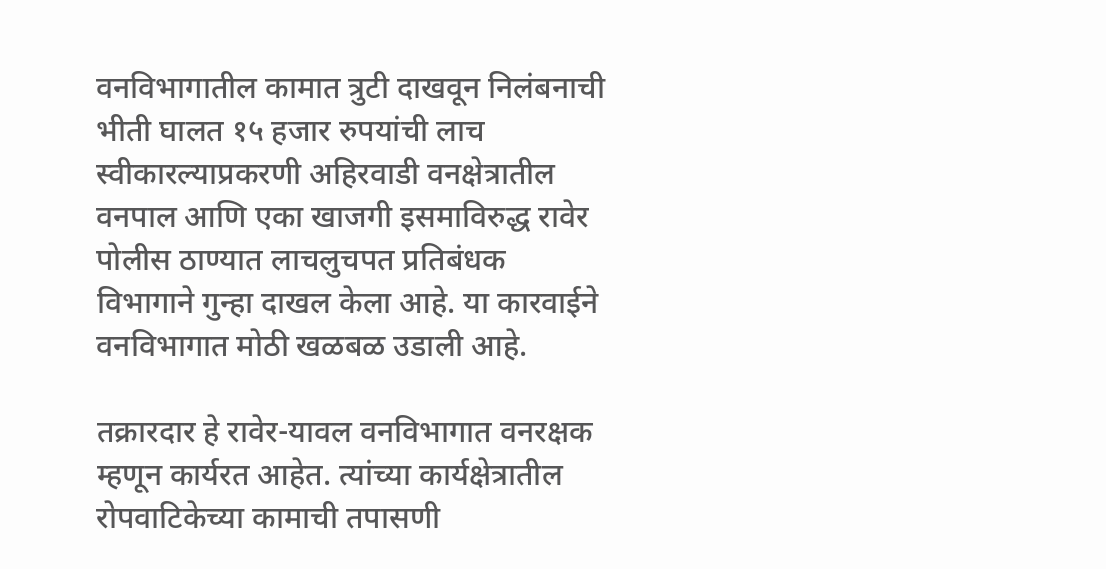वनविभागातील कामात त्रुटी दाखवून निलंबनाची भीती घालत १५ हजार रुपयांची लाच स्वीकारल्याप्रकरणी अहिरवाडी वनक्षेत्रातील वनपाल आणि एका खाजगी इसमाविरुद्ध रावेर पोलीस ठाण्यात लाचलुचपत प्रतिबंधक विभागाने गुन्हा दाखल केला आहे. या कारवाईने वनविभागात मोठी खळबळ उडाली आहे.

तक्रारदार हे रावेर-यावल वनविभागात वनरक्षक म्हणून कार्यरत आहेत. त्यांच्या कार्यक्षेत्रातील रोपवाटिकेच्या कामाची तपासणी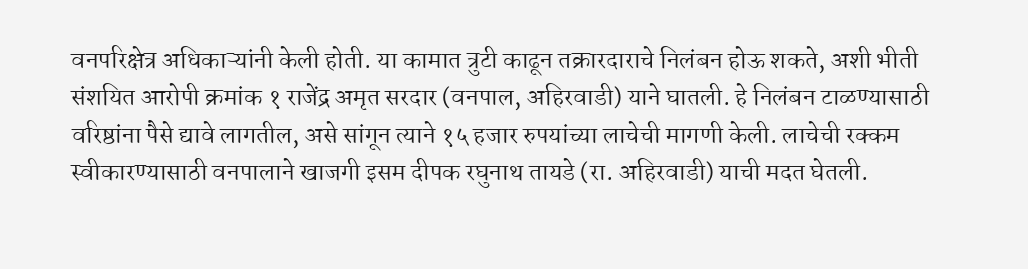वनपरिक्षेत्र अधिकाऱ्यांनी केली होती. या कामात त्रुटी काढून तक्रारदाराचे निलंबन होऊ शकते, अशी भीती संशयित आरोपी क्रमांक १ राजेंद्र अमृत सरदार (वनपाल, अहिरवाडी) याने घातली. हे निलंबन टाळण्यासाठी वरिष्ठांना पैसे द्यावे लागतील, असे सांगून त्याने १५ हजार रुपयांच्या लाचेची मागणी केली. लाचेची रक्कम स्वीकारण्यासाठी वनपालाने खाजगी इसम दीपक रघुनाथ तायडे (रा. अहिरवाडी) याची मदत घेतली.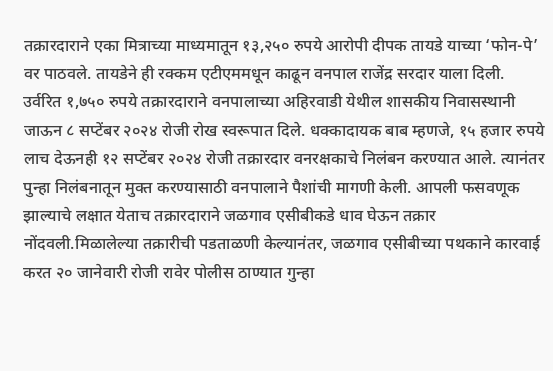तक्रारदाराने एका मित्राच्या माध्यमातून १३,२५० रुपये आरोपी दीपक तायडे याच्या ‘फोन-पे’ वर पाठवले. तायडेने ही रक्कम एटीएममधून काढून वनपाल राजेंद्र सरदार याला दिली.
उर्वरित १,७५० रुपये तक्रारदाराने वनपालाच्या अहिरवाडी येथील शासकीय निवासस्थानी जाऊन ८ सप्टेंबर २०२४ रोजी रोख स्वरूपात दिले. धक्कादायक बाब म्हणजे, १५ हजार रुपये लाच देऊनही १२ सप्टेंबर २०२४ रोजी तक्रारदार वनरक्षकाचे निलंबन करण्यात आले. त्यानंतर पुन्हा निलंबनातून मुक्त करण्यासाठी वनपालाने पैशांची मागणी केली. आपली फसवणूक झाल्याचे लक्षात येताच तक्रारदाराने जळगाव एसीबीकडे धाव घेऊन तक्रार नोंदवली.मिळालेल्या तक्रारीची पडताळणी केल्यानंतर, जळगाव एसीबीच्या पथकाने कारवाई करत २० जानेवारी रोजी रावेर पोलीस ठाण्यात गुन्हा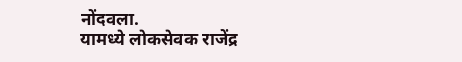नोंदवला.
यामध्ये लोकसेवक राजेंद्र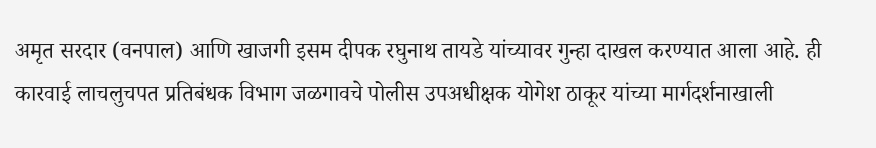अमृत सरदार (वनपाल) आणि खाजगी इसम दीपक रघुनाथ तायडे यांच्यावर गुन्हा दाखल करण्यात आला आहे. ही कारवाई लाचलुचपत प्रतिबंधक विभाग जळगावचे पोलीस उपअधीक्षक योगेश ठाकूर यांच्या मार्गदर्शनाखाली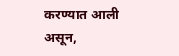करण्यात आली असून,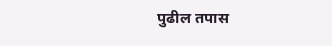पुढील तपास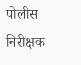पोलीस निरीक्षक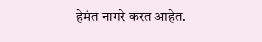हेमंत नागरे करत आहेत.